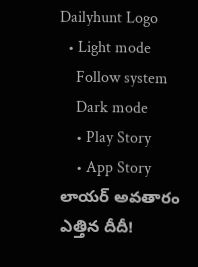Dailyhunt Logo
  • Light mode
    Follow system
    Dark mode
    • Play Story
    • App Story
లాయర్ అవతారం ఎత్తిన దీదీ!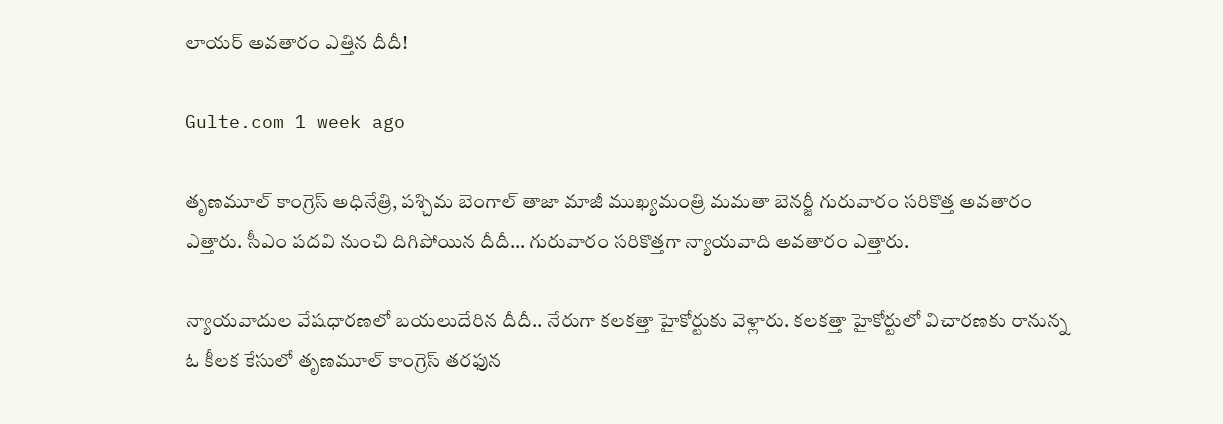లాయర్ అవతారం ఎత్తిన దీదీ!

Gulte.com 1 week ago

తృణమూల్ కాంగ్రెస్ అధినేత్రి, పశ్చిమ బెంగాల్ తాజా మాజీ ముఖ్యమంత్రి మమతా బెనర్జీ గురువారం సరికొత్త అవతారం ఎత్తారు. సీఎం పదవి నుంచి దిగిపోయిన దీదీ… గురువారం సరికొత్తగా న్యాయవాది అవతారం ఎత్తారు.

న్యాయవాదుల వేషధారణలో బయలుదేరిన దీదీ.. నేరుగా కలకత్తా హైకోర్టుకు వెళ్లారు. కలకత్తా హైకోర్టులో విచారణకు రానున్న ఓ కీలక కేసులో తృణమూల్ కాంగ్రెస్ తరఫున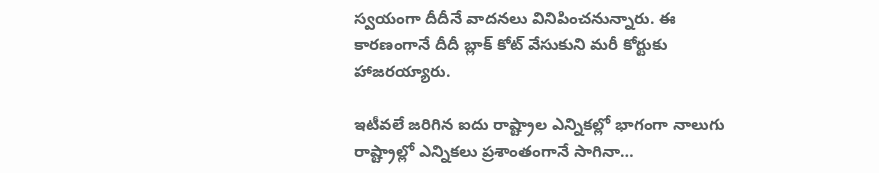స్వయంగా దీదీనే వాదనలు వినిపించనున్నారు. ఈ కారణంగానే దీదీ బ్లాక్ కోట్ వేసుకుని మరీ కోర్టుకు హాజరయ్యారు.

ఇటీవలే జరిగిన ఐదు రాష్ట్రాల ఎన్నికల్లో భాగంగా నాలుగు రాష్ట్రాల్లో ఎన్నికలు ప్రశాంతంగానే సాగినా…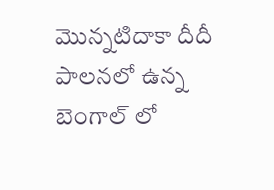మొన్నటిదాకా దీదీ పాలనలో ఉన్న బెంగాల్ లో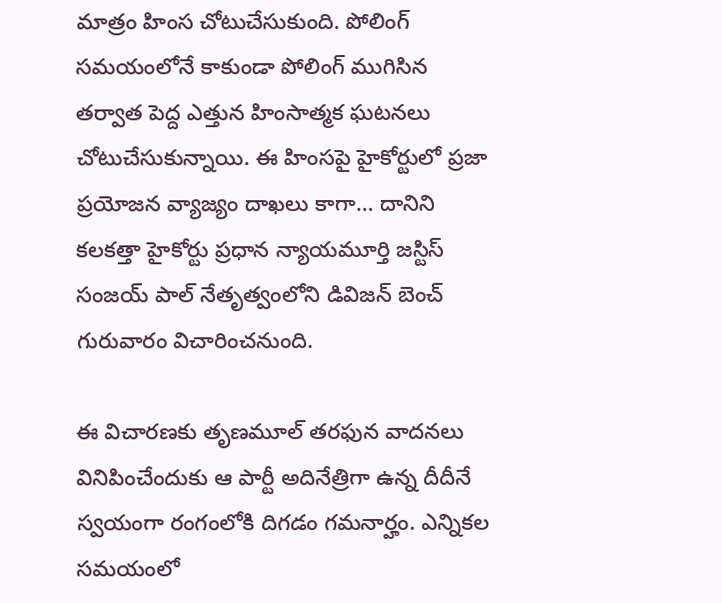మాత్రం హింస చోటుచేసుకుంది. పోలింగ్ సమయంలోనే కాకుండా పోలింగ్ ముగిసిన తర్వాత పెద్ద ఎత్తున హింసాత్మక ఘటనలు చోటుచేసుకున్నాయి. ఈ హింసపై హైకోర్టులో ప్రజా ప్రయోజన వ్యాజ్యం దాఖలు కాగా… దానిని కలకత్తా హైకోర్టు ప్రధాన న్యాయమూర్తి జస్టిస్ సంజయ్ పాల్ నేతృత్వంలోని డివిజన్ బెంచ్ గురువారం విచారించనుంది.

ఈ విచారణకు తృణమూల్ తరఫున వాదనలు వినిపించేందుకు ఆ పార్టీ అదినేత్రిగా ఉన్న దీదీనే స్వయంగా రంగంలోకి దిగడం గమనార్హం. ఎన్నికల సమయంలో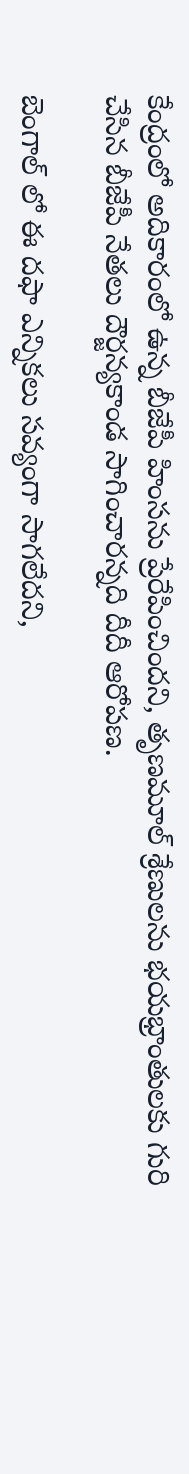కేంద్రంలో అదికారంలో ఉన్న బీజేపీ హింసను ప్రేరేపించిందని, తృణమూల్ శ్రేణులను భయభ్రాంతులకు గురి చేసిన బీజేపీ నేతలు దౌర్జన్యకాండ సాగించారన్నది దీదీ ఆరోపణ.

బెంగాల్ లో ఈ దఫా ఎన్నికలు సవ్యంగా సాగలేదని,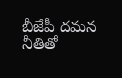బీజేపీ దమన నీతితో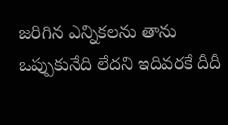జరిగిన ఎన్నికలను తాను ఒప్పుకునేది లేదని ఇదివరకే దీదీ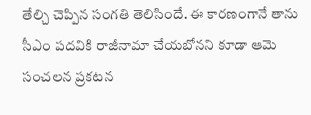తేల్చి చెప్పిన సంగతి తెలిసిందే. ఈ కారణంగానే తాను సీఎం పదవికి రాజీనామా చేయబోనని కూడా ఆమె సంచలన ప్రకటన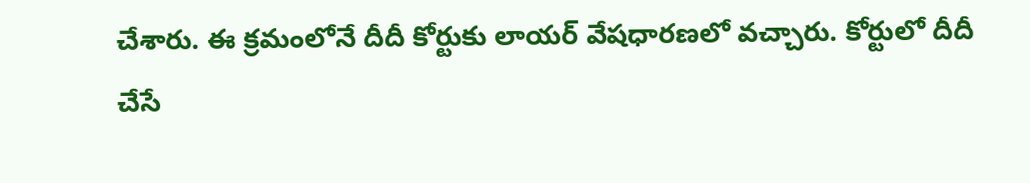చేశారు. ఈ క్రమంలోనే దీదీ కోర్టుకు లాయర్ వేషధారణలో వచ్చారు. కోర్టులో దీదీ చేసే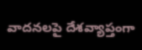వాదనలపై దేశవ్యాప్తంగా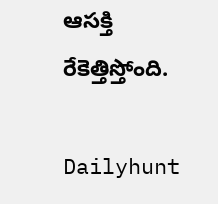ఆసక్తి రేకెత్తిస్తోంది.

Dailyhunt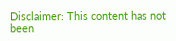Disclaimer: This content has not been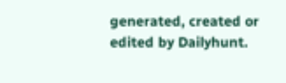generated, created or edited by Dailyhunt.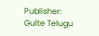Publisher: Gulte Telugu